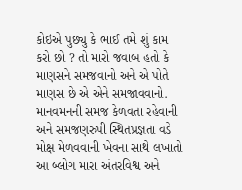કોઇએ પુછ્યુ કે ભાઈ તમે શું કામ કરો છો ? તો મારો જવાબ હતો કે માણસને સમજવાનો અને એ પોતે માણસ છે એ એને સમજાવવાનો. માનવમનની સમજ કેળવતા રહેવાની અને સમજણરુપી સ્થિતપ્રજ્ઞતા વડે મોક્ષ મેળવવાની ખેવના સાથે લખાતો આ બ્લોગ મારા અંતરવિશ્વ અને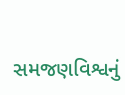સમજણવિશ્વનું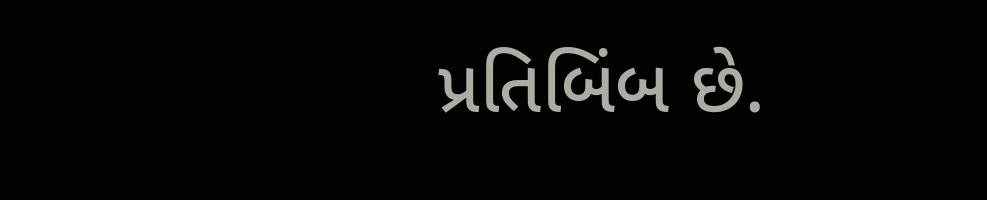પ્રતિબિંબ છે.